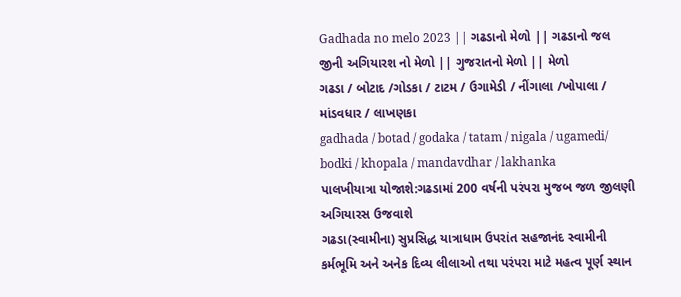Gadhada no melo 2023 || ગઢડાનો મેળો || ગઢડાનો જલ જીની અગિયારશ નો મેળો || ગુજરાતનો મેળો || મેળો
ગઢડા / બોટાદ /ગોડકા / ટાટમ / ઉગામેડી / નીંગાલા /ખોપાલા / માંડવધાર / લાખણકા
gadhada / botad / godaka / tatam / nigala / ugamedi/ bodki / khopala / mandavdhar / lakhanka
પાલખીયાત્રા યોજાશે:ગઢડામાં 200 વર્ષની પરંપરા મુજબ જળ જીલણી અગિયારસ ઉજવાશે
ગઢડા(સ્વામીના) સુપ્રસિદ્ધ યાત્રાધામ ઉપરાંત સહજાનંદ સ્વામીની કર્મભૂમિ અને અનેક દિવ્ય લીલાઓ તથા પરંપરા માટે મહત્વ પૂર્ણ સ્થાન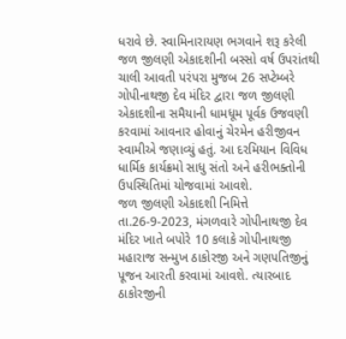ધરાવે છે. સ્વામિનારાયણ ભગવાને શરૂ કરેલી જળ જીલણી એકાદશીની બસ્સો વર્ષ ઉપરાંતથી ચાલી આવતી પરંપરા મુજબ 26 સપ્ટેમ્બરે ગોપીનાથજી દેવ મંદિર દ્વારા જળ જીલણી એકાદશીના સમૈયાની ધામધૂમ પૂર્વક ઉજવણી કરવામાં આવનાર હોવાનું ચેરમેન હરીજીવન સ્વામીએ જણાવ્યું હતું. આ દરમિયાન વિવિધ ધાર્મિક કાર્યક્રમો સાધુ સંતો અને હરીભક્તોની ઉપસ્થિતિમાં યોજવામાં આવશે.
જળ જીલણી એકાદશી નિમિત્તે તા.26-9-2023, મંગળવારે ગોપીનાથજી દેવ મંદિર ખાતે બપોરે 10 કલાકે ગોપીનાથજી મહારાજ સન્મુખ ઠાકોરજી અને ગણપતિજીનું પૂજન આરતી કરવામાં આવશે. ત્યારબાદ ઠાકોરજીની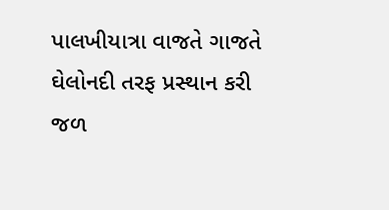પાલખીયાત્રા વાજતે ગાજતે ઘેલોનદી તરફ પ્રસ્થાન કરી જળ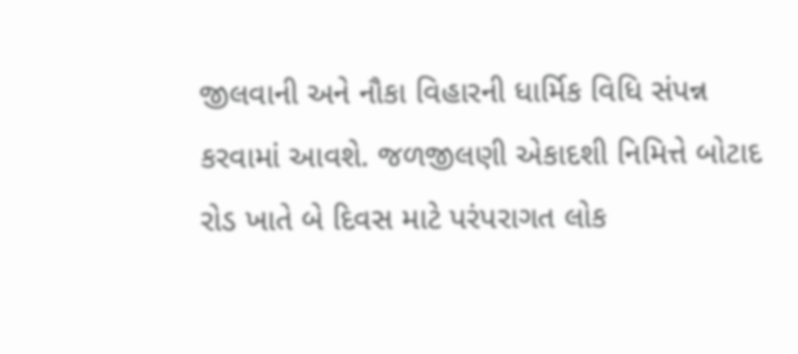જીલવાની અને નૌકા વિહારની ધાર્મિક વિધિ સંપન્ન કરવામાં આવશે. જળજીલણી એકાદશી નિમિત્તે બોટાદ રોડ ખાતે બે દિવસ માટે પરંપરાગત લોક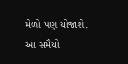મેળો પણ યોજાશે. આ સમૈયો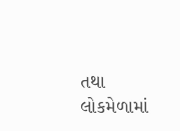તથા લોકમેળામાં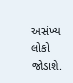અસંખ્ય લોકો જોડાશે.